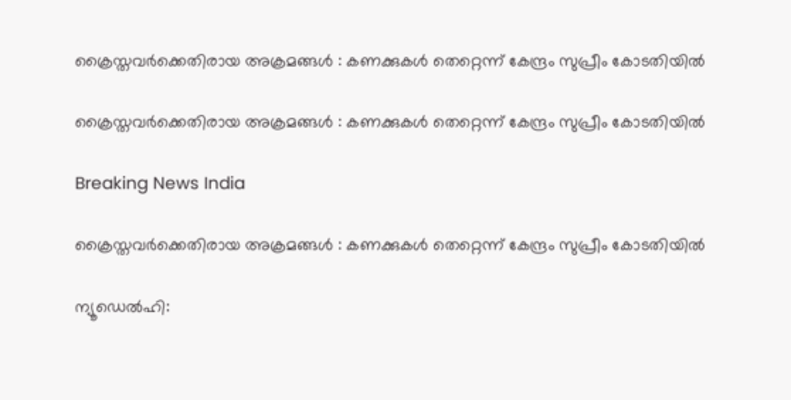ക്രൈസ്തവര്‍ക്കെതിരായ അക്രമങ്ങള്‍ ‍: കണക്കുകള്‍ തെറ്റെന്ന് കേന്ദ്രം സുപ്രീം കോടതിയില്‍

ക്രൈസ്തവര്‍ക്കെതിരായ അക്രമങ്ങള്‍ ‍: കണക്കുകള്‍ തെറ്റെന്ന് കേന്ദ്രം സുപ്രീം കോടതിയില്‍

Breaking News India

ക്രൈസ്തവര്‍ക്കെതിരായ അക്രമങ്ങള്‍ ‍: കണക്കുകള്‍ തെറ്റെന്ന് കേന്ദ്രം സുപ്രീം കോടതിയില്‍

ന്യൂഡെല്‍ഹി: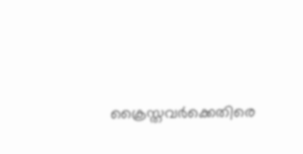ക്രൈസ്തവര്‍ക്കെതിരെ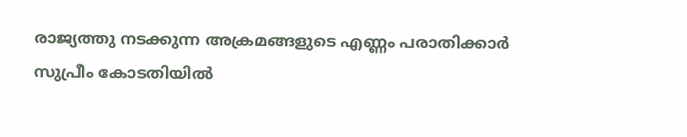രാജ്യത്തു നടക്കുന്ന അക്രമങ്ങളുടെ എണ്ണം പരാതിക്കാര്‍ സുപ്രീം കോടതിയില്‍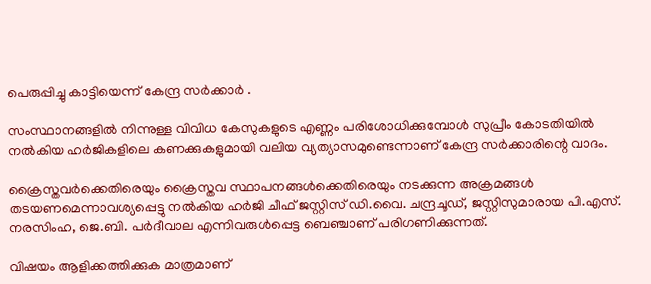പെരുപ്പിച്ചു കാട്ടിയെന്ന് കേന്ദ്ര സര്‍ക്കാര്‍ ‍.

സംസ്ഥാനങ്ങളില്‍ നിന്നുള്ള വിവിധ കേസുകളുടെ എണ്ണം പരിശോധിക്കുമ്പോള്‍ സുപ്രീം കോടതിയില്‍ നല്‍കിയ ഹര്‍ജികളിലെ കണക്കുകളുമായി വലിയ വ്യത്യാസമുണ്ടെന്നാണ് കേന്ദ്ര സര്‍ക്കാരിന്റെ വാദം.

ക്രൈസ്തവര്‍ക്കെതിരെയും ക്രൈസ്തവ സ്ഥാപനങ്ങള്‍ക്കെതിരെയും നടക്കുന്ന അക്രമങ്ങള്‍ തടയണമെന്നാവശ്യപ്പെട്ടു നല്‍കിയ ഹര്‍ജി ചീഫ് ജസ്റ്റിസ് ഡി.വൈ. ചന്ദ്രചൂഡ്, ജസ്റ്റിസുമാരായ പി.എസ്. നരസിംഹ, ജെ.ബി. പര്‍ദീവാല എന്നിവരുള്‍പ്പെട്ട ബെഞ്ചാണ് പരിഗണിക്കുന്നത്.

വിഷയം ആളിക്കത്തിക്കുക മാത്രമാണ്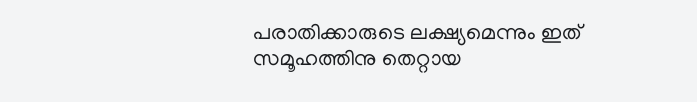പരാതിക്കാരുടെ ലക്ഷ്യമെന്നും ഇത് സമൂഹത്തിനു തെറ്റായ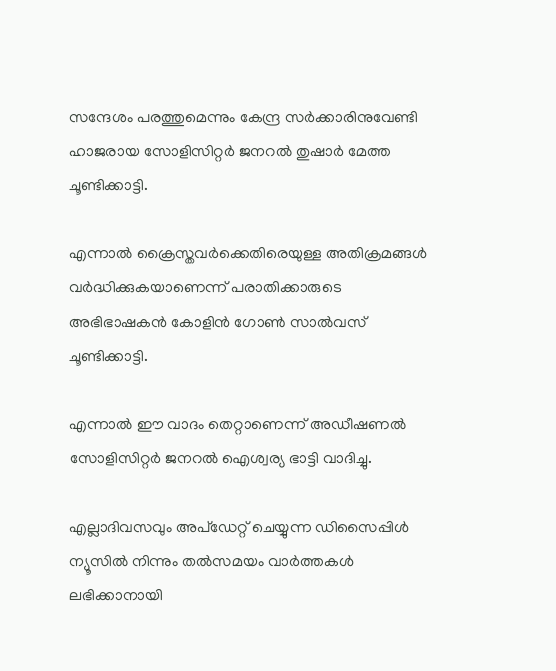സന്ദേശം പരത്തുമെന്നും കേന്ദ്ര സര്‍ക്കാരിനുവേണ്ടി ഹാജരായ സോളിസിറ്റര്‍ ജനറല്‍ തുഷാര്‍ മേത്ത ചൂണ്ടിക്കാട്ടി.

എന്നാല്‍ ക്രൈസ്തവര്‍ക്കെതിരെയുള്ള അതിക്രമങ്ങള്‍ വര്‍ദ്ധിക്കുകയാണെന്ന് പരാതിക്കാരുടെ അഭിഭാഷകന്‍ കോളിന്‍ ഗോണ്‍ സാല്‍വസ് ചൂണ്ടിക്കാട്ടി.

എന്നാല്‍ ഈ വാദം തെറ്റാണെന്ന് അഡീഷണല്‍ സോളിസിറ്റര്‍ ജനറല്‍ ഐശ്വര്യ ഭാട്ടി വാദിച്ചു.

എല്ലാദിവസവും അപ്ഡേറ്റ് ചെയ്യുന്ന ഡിസൈപ്പിൾ ന്യൂസിൽ നിന്നും തൽസമയം വാർത്തകൾ ലഭിക്കാനായി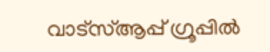വാട്സ്ആപ്പ് ഗ്രൂപ്പിൽ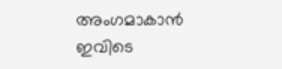അംഗമാകാൻ ഇവിടെ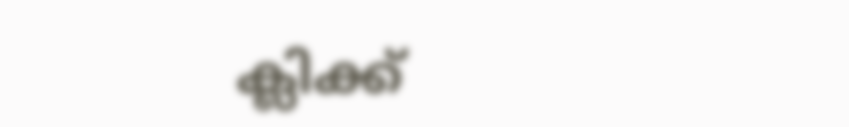ക്ലിക്ക്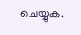ചെയ്യുക.